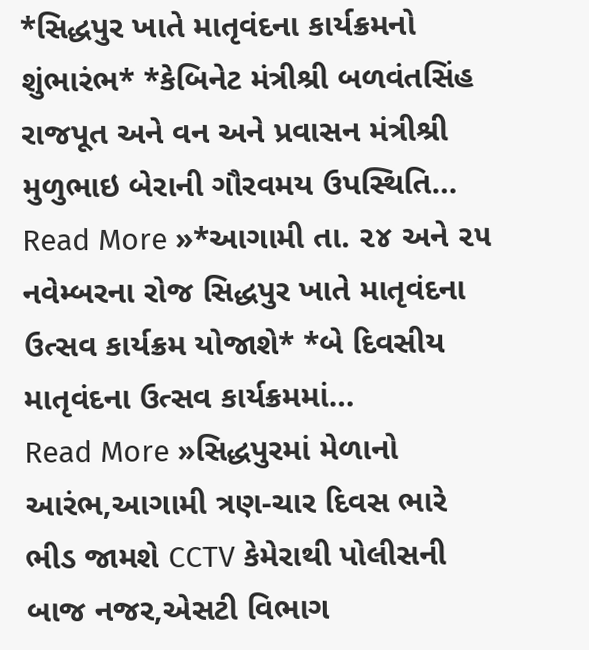*સિદ્ધપુર ખાતે માતૃવંદના કાર્યક્રમનો શુંભારંભ* *કેબિનેટ મંત્રીશ્રી બળવંતસિંહ રાજપૂત અને વન અને પ્રવાસન મંત્રીશ્રી મુળુભાઇ બેરાની ગૌરવમય ઉપસ્થિતિ…
Read More »*આગામી તા. ૨૪ અને ૨૫ નવેમ્બરના રોજ સિદ્ધપુર ખાતે માતૃવંદના ઉત્સવ કાર્યક્રમ યોજાશે* *બે દિવસીય માતૃવંદના ઉત્સવ કાર્યક્રમમાં…
Read More »સિદ્ધપુરમાં મેળાનો આરંભ,આગામી ત્રણ-ચાર દિવસ ભારે ભીડ જામશે CCTV કેમેરાથી પોલીસની બાજ નજર,એસટી વિભાગ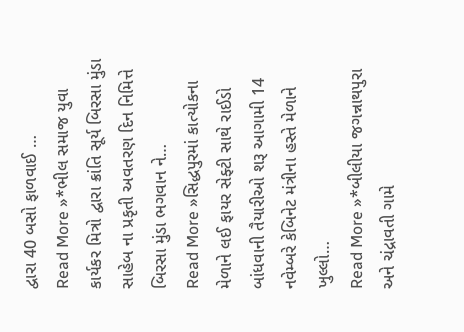દ્વારા 40 બસો ફાળવાઈ …
Read More »*ભીલ સમાજ યુવા કાર્યકર મિત્રો દ્વારા ક્રાંતિ સૂર્ય બિરસા મુંડા સાહેબ ના પ્રકૃતી અવતરણ દિન નિમિત્તે બિરસા મુંડા ભગવાન ને…
Read More »સિદ્ધપુરમાં કાત્યોકના મેળાને લઈ ફાયર સેફ્ટી સાથે રાઈડો બાંધવાની તૈયારીઓ શરૂ આગામી 14 નવેમ્બરે કેબિનેટ મંત્રીના હસ્તે મેળાને ખુલ્લો…
Read More »*બીલીયા જગન્નાથપુરા અને ચંદ્રાવતી ગામે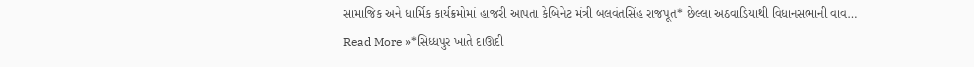સામાજિક અને ધાર્મિક કાર્યક્રમોમાં હાજરી આપતા કેબિનેટ મંત્રી બલવંતસિંહ રાજપૂત* છેલ્લા અઠવાડિયાથી વિધાનસભાની વાવ…
Read More »*સિધ્ધપુર ખાતે દાઊદી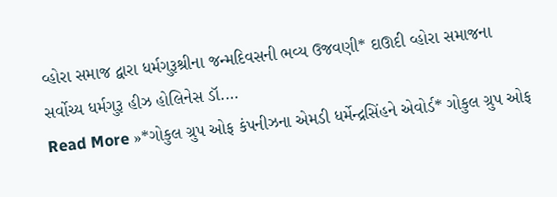વ્હોરા સમાજ દ્વારા ધર્મગુરૂશ્રીના જન્મદિવસની ભવ્ય ઉજવણી* દાઊદી વ્હોરા સમાજના સર્વોચ્ય ધર્મગુરૂ હીઝ હોલિનેસ ડૉ.…
Read More »*ગોકુલ ગ્રુપ ઓફ કંપનીઝના એમડી ધર્મેન્દ્રસિંહને એવોર્ડ* ગોકુલ ગ્રુપ ઓફ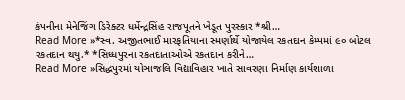કંપનીના મેનેજિંગ ડિરેક્ટર ધર્મેન્દ્રસિંહ રાજપૂતને ખેડૂત પુરસ્કાર *શ્રી…
Read More »*સ્વ. અજીતભાઈ મારફતિયાના સ્મર્ણાર્થે યોજાયેલ રકતદાન કેમ્પમાં ૯૦ બોટલ રકતદાન થયુ.* *સિધ્ધપુરના રકતદાતાઓએ રકતદાન કરીને…
Read More »સિદ્ધપુરમાં યોઞાજલિ વિદ્યાવિહાર ખાતે સાવરણા નિર્માણ કાર્યશાળા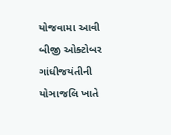યોજવામા આવી બીજી ઓક્ટોબર ગાંધીજયંતીની યોઞાજલિ ખાતે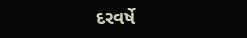દરવર્ષે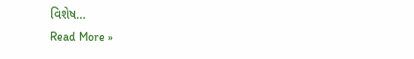વિશેષ…
Read More »